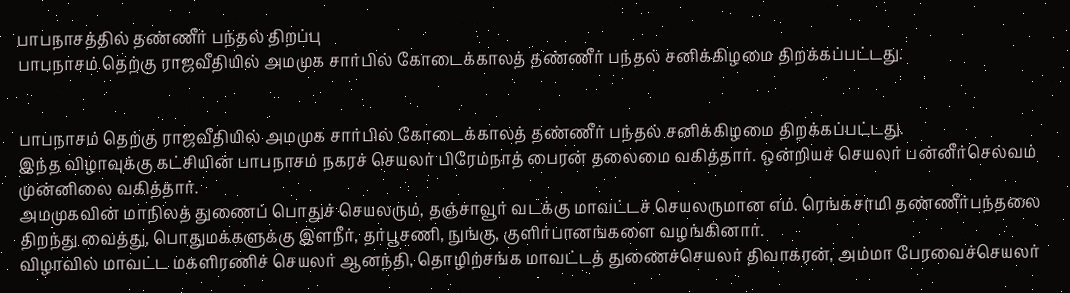பாபநாசத்தில் தண்ணீர் பந்தல் திறப்பு
பாபநாசம் தெற்கு ராஜவீதியில் அமமுக சார்பில் கோடைக்காலத் தண்ணீர் பந்தல் சனிக்கிழமை திறக்கப்பட்டது.


பாபநாசம் தெற்கு ராஜவீதியில் அமமுக சார்பில் கோடைக்காலத் தண்ணீர் பந்தல் சனிக்கிழமை திறக்கப்பட்டது.
இந்த விழாவுக்கு கட்சியின் பாபநாசம் நகரச் செயலர் பிரேம்நாத் பைரன் தலைமை வகித்தார். ஒன்றியச் செயலர் பன்னீர்செல்வம் முன்னிலை வகித்தார்.
அமமுகவின் மாநிலத் துணைப் பொதுச் செயலரும், தஞ்சாவூர் வடக்கு மாவட்டச் செயலருமான எம். ரெங்கசாமி தண்ணீர்பந்தலை திறந்து வைத்து, பொதுமக்களுக்கு இளநீர், தர்பூசணி, நுங்கு, குளிர்பானங்களை வழங்கினார்.
விழாவில் மாவட்ட மகளிரணிச் செயலர் ஆனந்தி, தொழிற்சங்க மாவட்டத் துணைச்செயலர் திவாகரன், அம்மா பேரவைச்செயலர்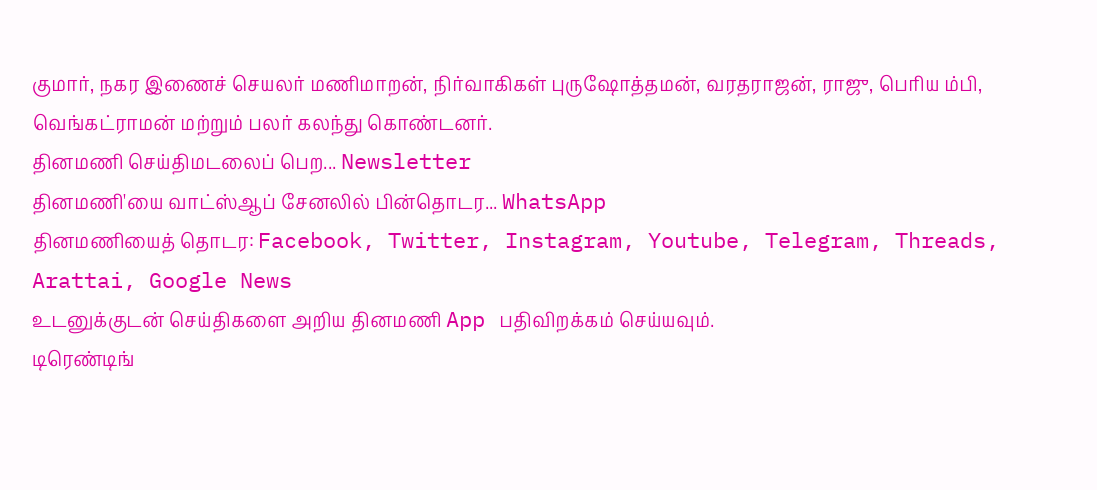குமார், நகர இணைச் செயலர் மணிமாறன், நிர்வாகிகள் புருஷோத்தமன், வரதராஜன், ராஜு, பெரிய ம்பி, வெங்கட்ராமன் மற்றும் பலர் கலந்து கொண்டனர்.
தினமணி செய்திமடலைப் பெற... Newsletter
தினமணி'யை வாட்ஸ்ஆப் சேனலில் பின்தொடர... WhatsApp
தினமணியைத் தொடர: Facebook, Twitter, Instagram, Youtube, Telegram, Threads, Arattai, Google News
உடனுக்குடன் செய்திகளை அறிய தினமணி App பதிவிறக்கம் செய்யவும்.
டிரெண்டிங்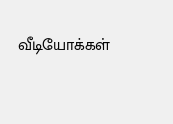வீடியோக்கள்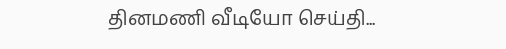தினமணி வீடியோ செய்தி...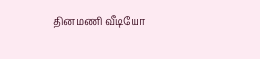தினமணி வீடியோ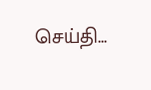செய்தி...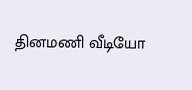தினமணி வீடியோ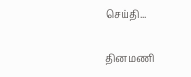செய்தி...

தினமணி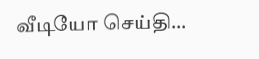வீடியோ செய்தி...